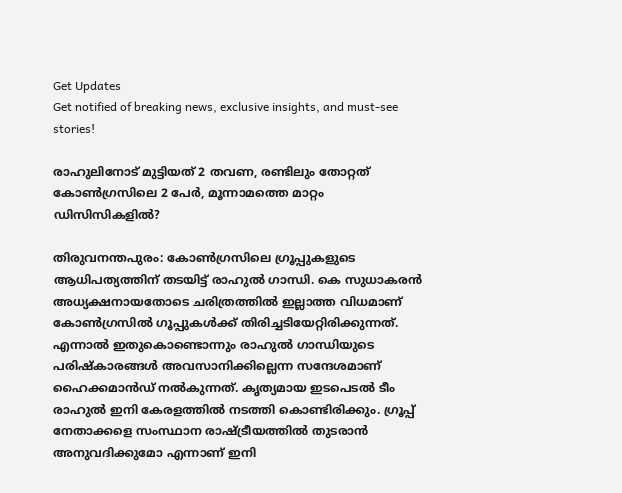Get Updates
Get notified of breaking news, exclusive insights, and must-see stories!

രാഹുലിനോട് മുട്ടിയത് 2 തവണ, രണ്ടിലും തോറ്റത് കോണ്‍ഗ്രസിലെ 2 പേര്‍, മൂന്നാമത്തെ മാറ്റം ഡിസിസികളില്‍?

തിരുവനന്തപുരം: കോണ്‍ഗ്രസിലെ ഗ്രൂപ്പുകളുടെ ആധിപത്യത്തിന് തടയിട്ട് രാഹുല്‍ ഗാന്ധി. കെ സുധാകരന്‍ അധ്യക്ഷനായതോടെ ചരിത്രത്തില്‍ ഇല്ലാത്ത വിധമാണ് കോണ്‍ഗ്രസില്‍ ഗൂപ്പുകള്‍ക്ക് തിരിച്ചടിയേറ്റിരിക്കുന്നത്. എന്നാല്‍ ഇതുകൊണ്ടൊന്നും രാഹുല്‍ ഗാന്ധിയുടെ പരിഷ്‌കാരങ്ങള്‍ അവസാനിക്കില്ലെന്ന സന്ദേശമാണ് ഹൈക്കമാന്‍ഡ് നല്‍കുന്നത്. കൃത്യമായ ഇടപെടല്‍ ടീം രാഹുല്‍ ഇനി കേരളത്തില്‍ നടത്തി കൊണ്ടിരിക്കും. ഗ്രൂപ്പ് നേതാക്കളെ സംസ്ഥാന രാഷ്ട്രീയത്തില്‍ തുടരാന്‍ അനുവദിക്കുമോ എന്നാണ് ഇനി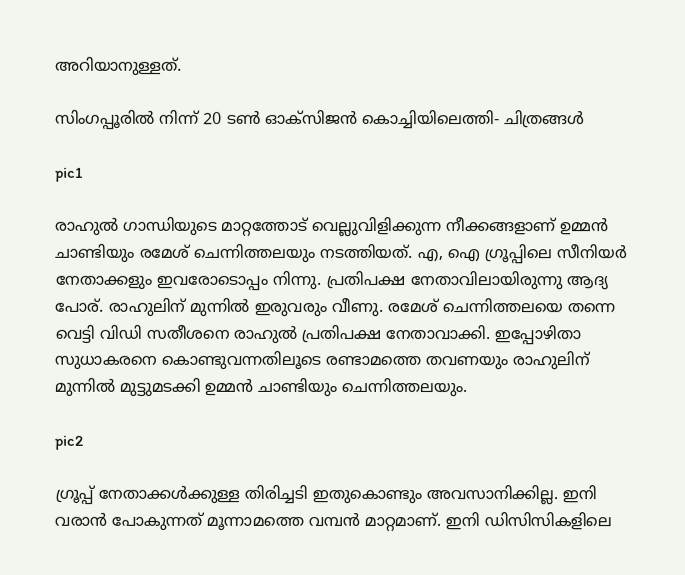അറിയാനുള്ളത്.

സിംഗപ്പൂരിൽ നിന്ന് 20 ടൺ ഓക്സിജൻ കൊച്ചിയിലെത്തി- ചിത്രങ്ങൾ

pic1

രാഹുല്‍ ഗാന്ധിയുടെ മാറ്റത്തോട് വെല്ലുവിളിക്കുന്ന നീക്കങ്ങളാണ് ഉമ്മന്‍ ചാണ്ടിയും രമേശ് ചെന്നിത്തലയും നടത്തിയത്. എ, ഐ ഗ്രൂപ്പിലെ സീനിയര്‍ നേതാക്കളും ഇവരോടൊപ്പം നിന്നു. പ്രതിപക്ഷ നേതാവിലായിരുന്നു ആദ്യ പോര്. രാഹുലിന് മുന്നില്‍ ഇരുവരും വീണു. രമേശ് ചെന്നിത്തലയെ തന്നെ വെട്ടി വിഡി സതീശനെ രാഹുല്‍ പ്രതിപക്ഷ നേതാവാക്കി. ഇപ്പോഴിതാ സുധാകരനെ കൊണ്ടുവന്നതിലൂടെ രണ്ടാമത്തെ തവണയും രാഹുലിന് മുന്നില്‍ മുട്ടുമടക്കി ഉമ്മന്‍ ചാണ്ടിയും ചെന്നിത്തലയും.

pic2

ഗ്രൂപ്പ് നേതാക്കള്‍ക്കുള്ള തിരിച്ചടി ഇതുകൊണ്ടും അവസാനിക്കില്ല. ഇനി വരാന്‍ പോകുന്നത് മൂന്നാമത്തെ വമ്പന്‍ മാറ്റമാണ്. ഇനി ഡിസിസികളിലെ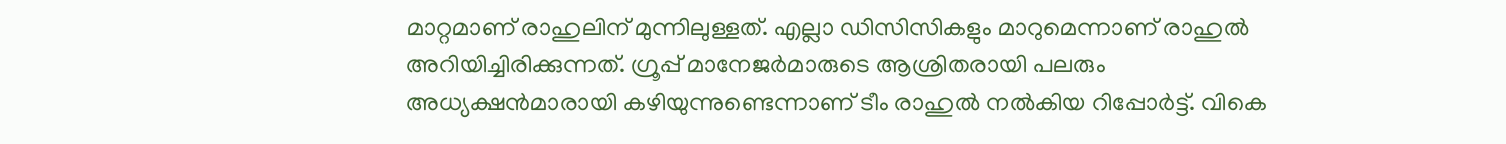മാറ്റമാണ് രാഹുലിന് മുന്നിലുള്ളത്. എല്ലാ ഡിസിസികളും മാറുമെന്നാണ് രാഹുല്‍ അറിയിച്ചിരിക്കുന്നത്. ഗ്രൂപ്പ് മാനേജര്‍മാരുടെ ആശ്രിതരായി പലരും അധ്യക്ഷന്‍മാരായി കഴിയുന്നുണ്ടെന്നാണ് ടീം രാഹുല്‍ നല്‍കിയ റിപ്പോര്‍ട്ട്. വികെ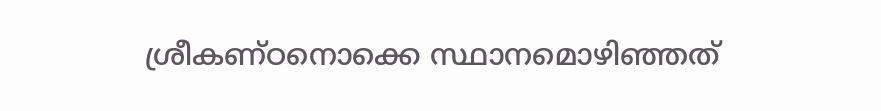ശ്രീകണ്ഠനൊക്കെ സ്ഥാനമൊഴിഞ്ഞത്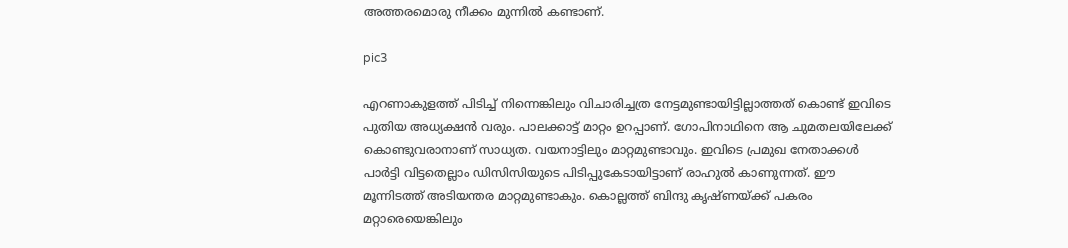അത്തരമൊരു നീക്കം മുന്നില്‍ കണ്ടാണ്.

pic3

എറണാകുളത്ത് പിടിച്ച് നിന്നെങ്കിലും വിചാരിച്ചത്ര നേട്ടമുണ്ടായിട്ടില്ലാത്തത് കൊണ്ട് ഇവിടെ പുതിയ അധ്യക്ഷന്‍ വരും. പാലക്കാട്ട് മാറ്റം ഉറപ്പാണ്. ഗോപിനാഥിനെ ആ ചുമതലയിലേക്ക് കൊണ്ടുവരാനാണ് സാധ്യത. വയനാട്ടിലും മാറ്റമുണ്ടാവും. ഇവിടെ പ്രമുഖ നേതാക്കള്‍ പാര്‍ട്ടി വിട്ടതെല്ലാം ഡിസിസിയുടെ പിടിപ്പുകേടായിട്ടാണ് രാഹുല്‍ കാണുന്നത്. ഈ മൂന്നിടത്ത് അടിയന്തര മാറ്റമുണ്ടാകും. കൊല്ലത്ത് ബിന്ദു കൃഷ്ണയ്ക്ക് പകരം മറ്റാരെയെങ്കിലും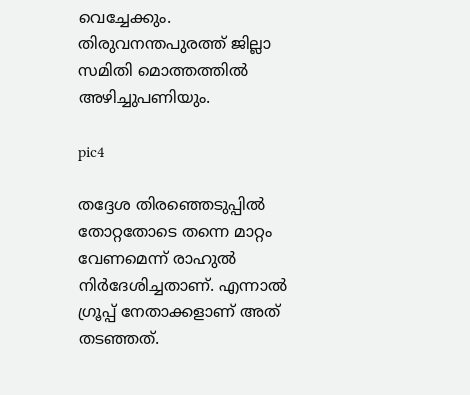വെച്ചേക്കും. തിരുവനന്തപുരത്ത് ജില്ലാ സമിതി മൊത്തത്തില്‍ അഴിച്ചുപണിയും.

pic4

തദ്ദേശ തിരഞ്ഞെടുപ്പില്‍ തോറ്റതോടെ തന്നെ മാറ്റം വേണമെന്ന് രാഹുല്‍ നിര്‍ദേശിച്ചതാണ്. എന്നാല്‍ ഗ്രൂപ്പ് നേതാക്കളാണ് അത് തടഞ്ഞത്.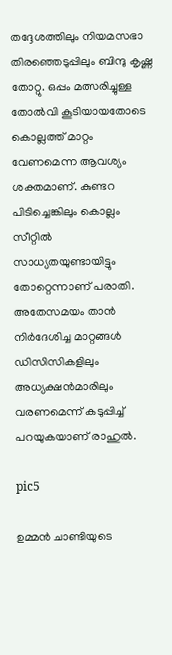തദ്ദേശത്തിലും നിയമസഭാ തിരഞ്ഞെടുപ്പിലും ബിന്ദു കൃഷ്ണ തോറ്റു. ഒപ്പം മത്സരിച്ചുള്ള തോല്‍വി കൂടിയായതോടെ കൊല്ലത്ത് മാറ്റം വേണമെന്ന ആവശ്യം ശക്തമാണ്. കുണ്ടറ പിടിച്ചെങ്കിലും കൊല്ലം സീറ്റില്‍ സാധ്യതയുണ്ടായിട്ടും തോറ്റെന്നാണ് പരാതി. അതേസമയം താന്‍ നിര്‍ദേശിച്ച മാറ്റങ്ങള്‍ ഡിസിസികളിലും അധ്യക്ഷന്‍മാരിലും വരണമെന്ന് കടുപ്പിച്ച് പറയുകയാണ് രാഹുല്‍.

pic5

ഉമ്മന്‍ ചാണ്ടിയുടെ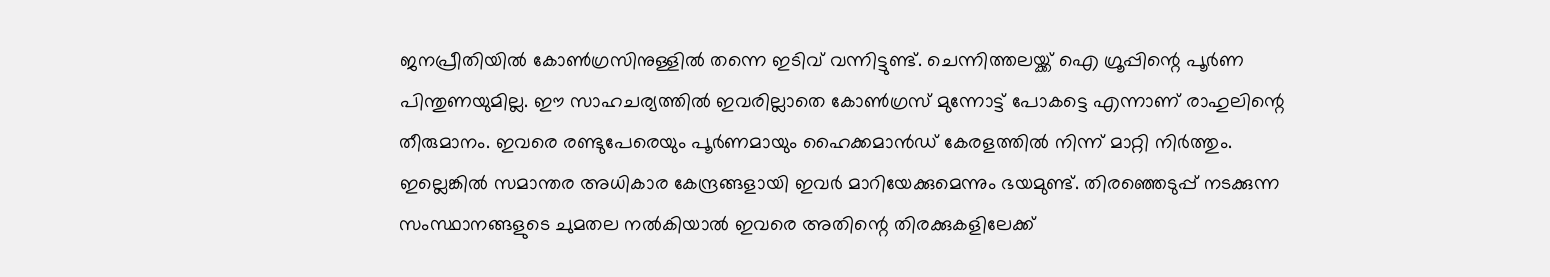ജനപ്രീതിയില്‍ കോണ്‍ഗ്രസിനുള്ളില്‍ തന്നെ ഇടിവ് വന്നിട്ടുണ്ട്. ചെന്നിത്തലയ്ക്ക് ഐ ഗ്രൂപ്പിന്റെ പൂര്‍ണ പിന്തുണയുമില്ല. ഈ സാഹചര്യത്തില്‍ ഇവരില്ലാതെ കോണ്‍ഗ്രസ് മുന്നോട്ട് പോകട്ടെ എന്നാണ് രാഹുലിന്റെ തീരുമാനം. ഇവരെ രണ്ടുപേരെയും പൂര്‍ണമായും ഹൈക്കമാന്‍ഡ് കേരളത്തില്‍ നിന്ന് മാറ്റി നിര്‍ത്തും. ഇല്ലെങ്കില്‍ സമാന്തര അധികാര കേന്ദ്രങ്ങളായി ഇവര്‍ മാറിയേക്കുമെന്നും ഭയമുണ്ട്. തിരഞ്ഞെടുപ്പ് നടക്കുന്ന സംസ്ഥാനങ്ങളുടെ ചുമതല നല്‍കിയാല്‍ ഇവരെ അതിന്റെ തിരക്കുകളിലേക്ക്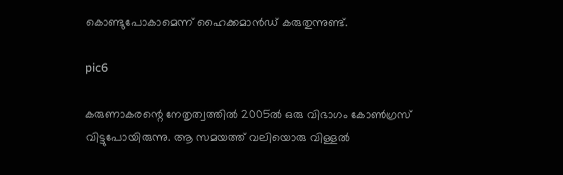കൊണ്ടുപോകാമെന്ന് ഹൈക്കമാന്‍ഡ് കരുതുന്നുണ്ട്.

pic6

കരുണാകരന്റെ നേതൃത്വത്തില്‍ 2005ല്‍ ഒരു വിഭാഗം കോണ്‍ഗ്രസ് വിട്ടുപോയിരുന്നു. ആ സമയത്ത് വലിയൊരു വിള്ളല്‍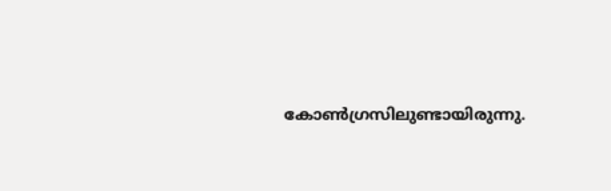കോണ്‍ഗ്രസിലുണ്ടായിരുന്നു.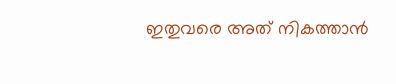ഇതുവരെ അത് നികത്താന്‍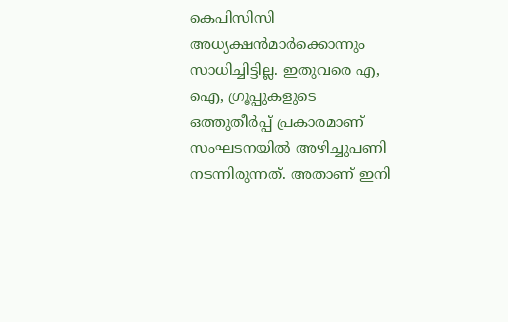കെപിസിസി അധ്യക്ഷന്‍മാര്‍ക്കൊന്നും സാധിച്ചിട്ടില്ല. ഇതുവരെ എ, ഐ, ഗ്രൂപ്പുകളുടെ ഒത്തുതീര്‍പ്പ് പ്രകാരമാണ് സംഘടനയില്‍ അഴിച്ചുപണി നടന്നിരുന്നത്. അതാണ് ഇനി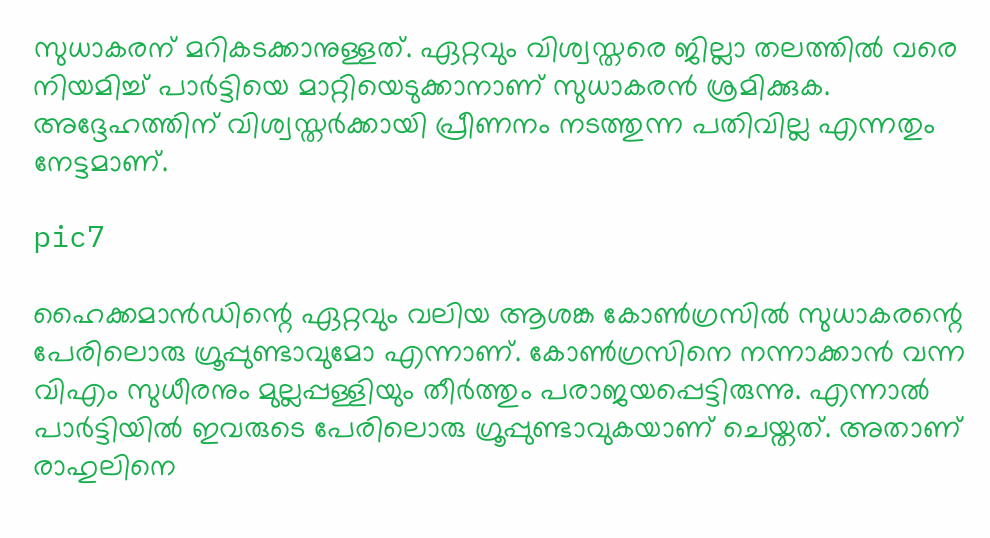സുധാകരന് മറികടക്കാനുള്ളത്. ഏറ്റവും വിശ്വസ്തരെ ജില്ലാ തലത്തില്‍ വരെ നിയമിച്ച് പാര്‍ട്ടിയെ മാറ്റിയെടുക്കാനാണ് സുധാകരന്‍ ശ്രമിക്കുക. അദ്ദേഹത്തിന് വിശ്വസ്തര്‍ക്കായി പ്രീണനം നടത്തുന്ന പതിവില്ല എന്നതും നേട്ടമാണ്.

pic7

ഹൈക്കമാന്‍ഡിന്റെ ഏറ്റവും വലിയ ആശങ്ക കോണ്‍ഗ്രസില്‍ സുധാകരന്റെ പേരിലൊരു ഗ്രൂപ്പുണ്ടാവുമോ എന്നാണ്. കോണ്‍ഗ്രസിനെ നന്നാക്കാന്‍ വന്ന വിഎം സുധീരനും മുല്ലപ്പള്ളിയും തീര്‍ത്തും പരാജയപ്പെട്ടിരുന്നു. എന്നാല്‍ പാര്‍ട്ടിയില്‍ ഇവരുടെ പേരിലൊരു ഗ്രൂപ്പുണ്ടാവുകയാണ് ചെയ്തത്. അതാണ് രാഹുലിനെ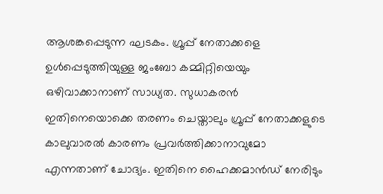ആശങ്കപ്പെടുന്ന ഘടകം. ഗ്രൂപ്പ് നേതാക്കളെ ഉള്‍പ്പെടുത്തിയുള്ള ജംബോ കമ്മിറ്റിയെയും ഒഴിവാക്കാനാണ് സാധ്യത. സുധാകരന്‍ ഇതിനെയൊക്കെ തരണം ചെയ്താലും ഗ്രൂപ്പ് നേതാക്കളുടെ കാലുവാരല്‍ കാരണം പ്രവര്‍ത്തിക്കാനാവുമോ എന്നതാണ് ചോദ്യം. ഇതിനെ ഹൈക്കമാന്‍ഡ് നേരിടും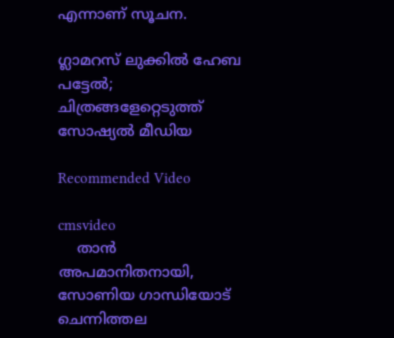എന്നാണ് സൂചന.

ഗ്ലാമറസ് ലുക്കിൽ ഹേബ പട്ടേൽ; ചിത്രങ്ങളേറ്റെടുത്ത് സോഷ്യൽ മീഡിയ

Recommended Video

cmsvideo
    താൻ അപമാനിതനായി, സോണിയ ഗാന്ധിയോട് ചെന്നിത്തല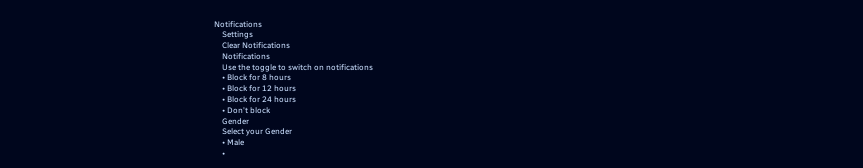Notifications
    Settings
    Clear Notifications
    Notifications
    Use the toggle to switch on notifications
    • Block for 8 hours
    • Block for 12 hours
    • Block for 24 hours
    • Don't block
    Gender
    Select your Gender
    • Male
    •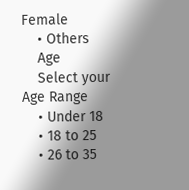Female
    • Others
    Age
    Select your Age Range
    • Under 18
    • 18 to 25
    • 26 to 35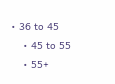• 36 to 45
    • 45 to 55
    • 55+